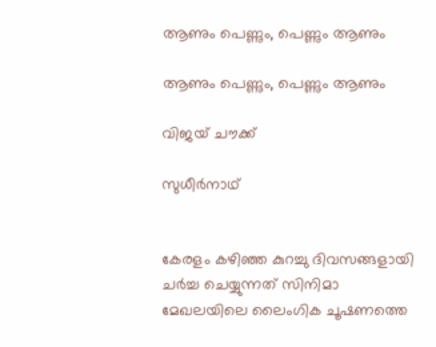ആണും പെണ്ണും, പെണ്ണും ആണും

ആണും പെണ്ണും, പെണ്ണും ആണും

വിജയ് ചൗക്ക്

സുധീര്‍നാഥ്


കേരളം കഴിഞ്ഞ കുറച്ചു ദിവസങ്ങളായി ചര്‍ച്ച ചെയ്യുന്നത് സിനിമാ മേഖലയിലെ ലൈംഗിക ചൂഷണത്തെ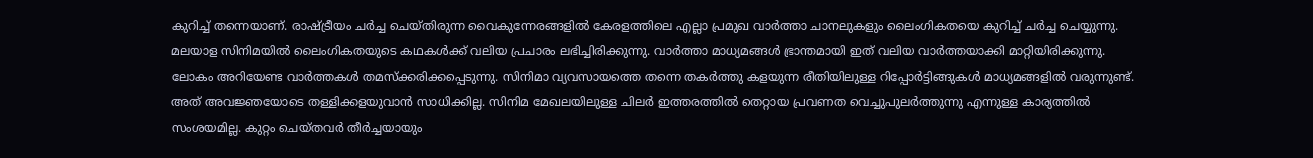കുറിച്ച് തന്നെയാണ്. രാഷ്ട്രീയം ചര്‍ച്ച ചെയ്തിരുന്ന വൈകുന്നേരങ്ങളില്‍ കേരളത്തിലെ എല്ലാ പ്രമുഖ വാര്‍ത്താ ചാനലുകളും ലൈംഗികതയെ കുറിച്ച് ചര്‍ച്ച ചെയ്യുന്നു. മലയാള സിനിമയില്‍ ലൈംഗികതയുടെ കഥകള്‍ക്ക് വലിയ പ്രചാരം ലഭിച്ചിരിക്കുന്നു. വാര്‍ത്താ മാധ്യമങ്ങള്‍ ഭ്രാന്തമായി ഇത് വലിയ വാര്‍ത്തയാക്കി മാറ്റിയിരിക്കുന്നു. ലോകം അറിയേണ്ട വാര്‍ത്തകള്‍ തമസ്ക്കരിക്കപ്പെടുന്നു. സിനിമാ വ്യവസായത്തെ തന്നെ തകര്‍ത്തു കളയുന്ന രീതിയിലുള്ള റിപ്പോര്‍ട്ടിങ്ങുകള്‍ മാധ്യമങ്ങളില്‍ വരുന്നുണ്ട്. അത് അവജ്ഞയോടെ തള്ളിക്കളയുവാന്‍ സാധിക്കില്ല. സിനിമ മേഖലയിലുള്ള ചിലര്‍ ഇത്തരത്തില്‍ തെറ്റായ പ്രവണത വെച്ചുപുലര്‍ത്തുന്നു എന്നുള്ള കാര്യത്തില്‍ സംശയമില്ല. കുറ്റം ചെയ്തവര്‍ തീര്‍ച്ചയായും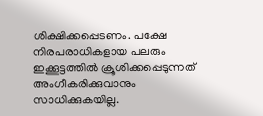ശിക്ഷിക്കപ്പെടണം. പക്ഷേ നിരപരാധികളായ പലരും ഇക്കൂട്ടത്തില്‍ ക്രൂശിക്കപ്പെടുന്നത് അംഗീകരിക്കുവാനും സാധിക്കുകയില്ല.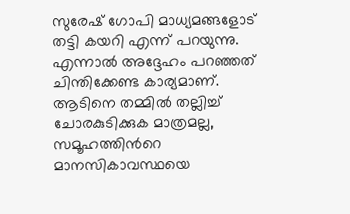സുരേഷ് ഗോപി മാധ്യമങ്ങളോട് തട്ടി കയറി എന്ന് പറയുന്നു. എന്നാല്‍ അദ്ദേഹം പറഞ്ഞത് ചിന്തിക്കേണ്ട കാര്യമാണ്. ആടിനെ തമ്മില്‍ തല്ലിച്ച് ചോരകുടിക്കുക മാത്രമല്ല, സമൂഹത്തിന്‍റെ മാനസികാവസ്ഥയെ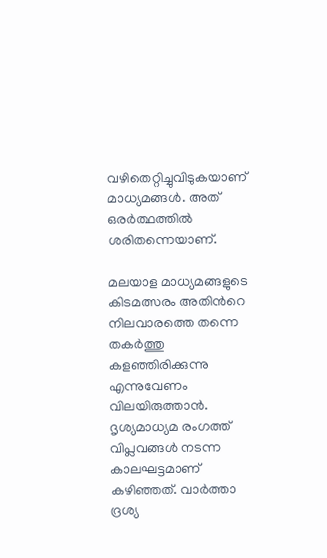വഴിതെറ്റിച്ചുവിടുകയാണ് മാധ്യമങ്ങള്‍. അത് ഒരര്‍ത്ഥത്തില്‍ ശരിതന്നെയാണ്.

മലയാള മാധ്യമങ്ങളുടെ കിടമത്സരം അതിന്‍റെ നിലവാരത്തെ തന്നെ തകര്‍ത്തു കളഞ്ഞിരിക്കുന്നു എന്നുവേണം വിലയിരുത്താന്‍. ദൃശ്യമാധ്യമ രംഗത്ത് വിപ്ലവങ്ങള്‍ നടന്ന കാലഘട്ടമാണ് കഴിഞ്ഞത്. വാര്‍ത്താ ദ്രശ്യ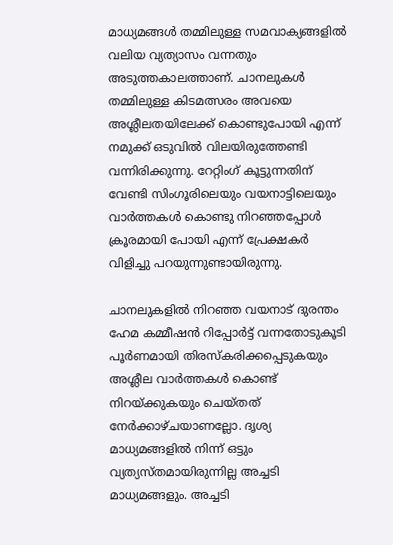മാധ്യമങ്ങള്‍ തമ്മിലുള്ള സമവാക്യങ്ങളില്‍ വലിയ വ്യത്യാസം വന്നതും അടുത്തകാലത്താണ്. ചാനലുകള്‍ തമ്മിലുള്ള കിടമത്സരം അവയെ അശ്ലീലതയിലേക്ക് കൊണ്ടുപോയി എന്ന് നമുക്ക് ഒടുവില്‍ വിലയിരുത്തേണ്ടി വന്നിരിക്കുന്നു. റേറ്റിംഗ് കൂട്ടുന്നതിന് വേണ്ടി സിംഗൂരിലെയും വയനാട്ടിലെയും വാര്‍ത്തകള്‍ കൊണ്ടു നിറഞ്ഞപ്പോള്‍ ക്രൂരമായി പോയി എന്ന് പ്രേക്ഷകര്‍ വിളിച്ചു പറയുന്നുണ്ടായിരുന്നു.

ചാനലുകളില്‍ നിറഞ്ഞ വയനാട് ദുരന്തം ഹേമ കമ്മീഷന്‍ റിപ്പോര്‍ട്ട് വന്നതോടുകൂടി പൂര്‍ണമായി തിരസ്കരിക്കപ്പെടുകയും അശ്ലീല വാര്‍ത്തകള്‍ കൊണ്ട് നിറയ്ക്കുകയും ചെയ്തത് നേര്‍ക്കാഴ്ചയാണല്ലോ. ദൃശ്യ മാധ്യമങ്ങളില്‍ നിന്ന് ഒട്ടും വ്യത്യസ്തമായിരുന്നില്ല അച്ചടി മാധ്യമങ്ങളും. അച്ചടി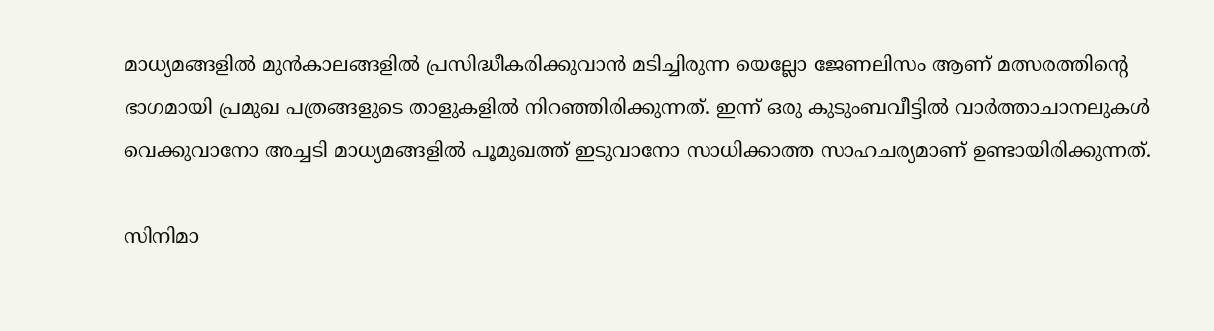മാധ്യമങ്ങളില്‍ മുന്‍കാലങ്ങളില്‍ പ്രസിദ്ധീകരിക്കുവാന്‍ മടിച്ചിരുന്ന യെല്ലോ ജേണലിസം ആണ് മത്സരത്തിന്‍റെ ഭാഗമായി പ്രമുഖ പത്രങ്ങളുടെ താളുകളില്‍ നിറഞ്ഞിരിക്കുന്നത്. ഇന്ന് ഒരു കുടുംബവീട്ടില്‍ വാര്‍ത്താചാനലുകള്‍ വെക്കുവാനോ അച്ചടി മാധ്യമങ്ങളില്‍ പൂമുഖത്ത് ഇടുവാനോ സാധിക്കാത്ത സാഹചര്യമാണ് ഉണ്ടായിരിക്കുന്നത്.

സിനിമാ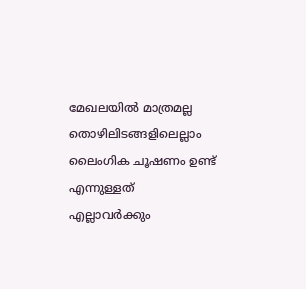മേഖലയില്‍ മാത്രമല്ല തൊഴിലിടങ്ങളിലെല്ലാം ലൈംഗിക ചൂഷണം ഉണ്ട് എന്നുള്ളത് എല്ലാവര്‍ക്കും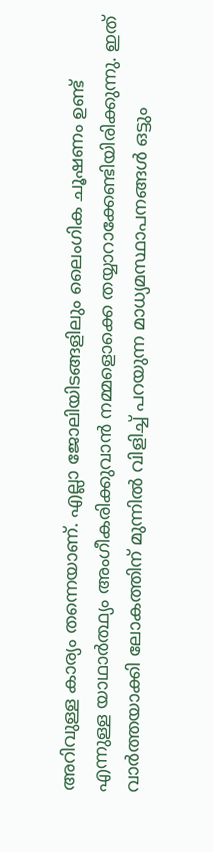അറിവുള്ള കാര്യം തന്നെയാണ്. എല്ലാ ജോലിയിടങ്ങളിലും ലൈംഗിക ചൂഷണം ഉണ്ട് എന്നുള്ള യാഥാര്‍ത്ഥ്യം അംഗീകരിക്കുവാന്‍ നമ്മളൊക്കെ തയ്യാറാക്കേണ്ടിയിരിക്കുന്നു. ഇത് വാര്‍ത്തയാക്കി ലോകത്തിന് മുന്നില്‍ വിളിച്ച് പറയുന്ന മാധ്യമസ്ഥാപനങ്ങള്‍ ഒട്ടും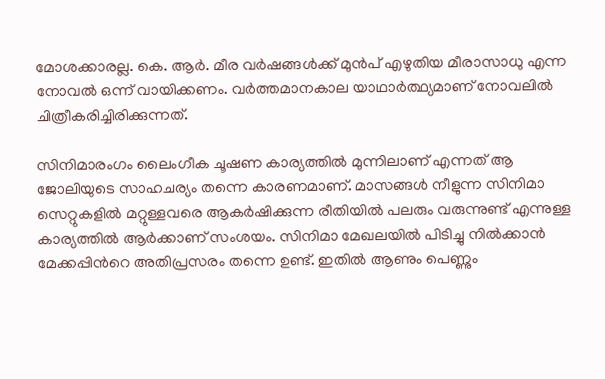മോശക്കാരല്ല. കെ. ആര്‍. മീര വര്‍ഷങ്ങള്‍ക്ക് മുന്‍പ് എഴുതിയ മീരാസാധു എന്ന നോവല്‍ ഒന്ന് വായിക്കണം. വര്‍ത്തമാനകാല യാഥാര്‍ത്ഥ്യമാണ് നോവലില്‍ ചിത്രീകരിച്ചിരിക്കുന്നത്.

സിനിമാരംഗം ലൈംഗീക ചൂഷണ കാര്യത്തില്‍ മുന്നിലാണ് എന്നത് ആ ജോലിയുടെ സാഹചര്യം തന്നെ കാരണമാണ്. മാസങ്ങള്‍ നീളുന്ന സിനിമാ സെറ്റുകളില്‍ മറ്റുള്ളവരെ ആകര്‍ഷിക്കുന്ന രീതിയില്‍ പലരും വരുന്നുണ്ട് എന്നുള്ള കാര്യത്തില്‍ ആര്‍ക്കാണ് സംശയം. സിനിമാ മേഖലയില്‍ പിടിച്ചു നില്‍ക്കാന്‍ മേക്കപ്പിന്‍റെ അതിപ്രസരം തന്നെ ഉണ്ട്. ഇതില്‍ ആണും പെണ്ണും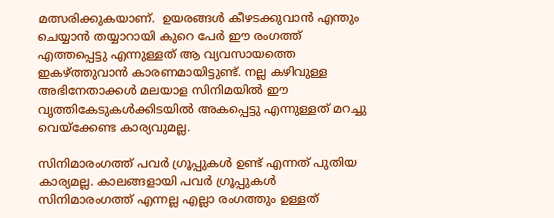മത്സരിക്കുകയാണ്.  ഉയരങ്ങള്‍ കീഴടക്കുവാന്‍ എന്തും ചെയ്യാന്‍ തയ്യാറായി കുറെ പേര്‍ ഈ രംഗത്ത് എത്തപ്പെട്ടു എന്നുള്ളത് ആ വ്യവസായത്തെ ഇകഴ്ത്തുവാന്‍ കാരണമായിട്ടുണ്ട്. നല്ല കഴിവുള്ള അഭിനേതാക്കള്‍ മലയാള സിനിമയില്‍ ഈ വൃത്തികേടുകള്‍ക്കിടയില്‍ അകപ്പെട്ടു എന്നുള്ളത് മറച്ചു വെയ്ക്കേണ്ട കാര്യവുമല്ല.

സിനിമാരംഗത്ത് പവര്‍ ഗ്രൂപ്പുകള്‍ ഉണ്ട് എന്നത് പുതിയ കാര്യമല്ല. കാലങ്ങളായി പവര്‍ ഗ്രൂപ്പുകള്‍ സിനിമാരംഗത്ത് എന്നല്ല എല്ലാ രംഗത്തും ഉള്ളത്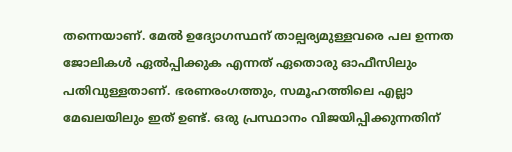തന്നെയാണ്. മേല്‍ ഉദ്യോഗസ്ഥന് താല്പര്യമുള്ളവരെ പല ഉന്നത ജോലികള്‍ ഏല്‍പ്പിക്കുക എന്നത് ഏതൊരു ഓഫീസിലും പതിവുള്ളതാണ്. ഭരണരംഗത്തും, സമൂഹത്തിലെ എല്ലാ മേഖലയിലും ഇത് ഉണ്ട്. ഒരു പ്രസ്ഥാനം വിജയിപ്പിക്കുന്നതിന്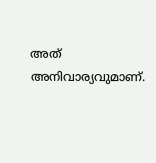അത് അനിവാര്യവുമാണ്.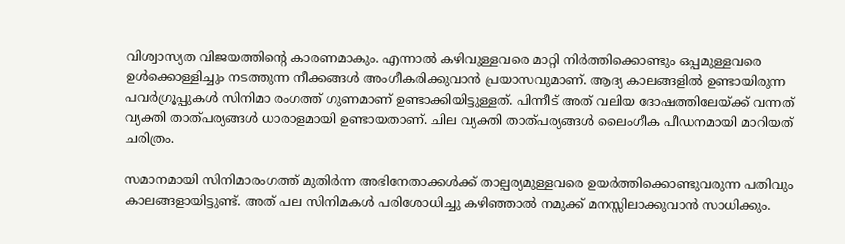വിശ്വാസ്യത വിജയത്തിന്‍റെ കാരണമാകും. എന്നാല്‍ കഴിവുള്ളവരെ മാറ്റി നിര്‍ത്തിക്കൊണ്ടും ഒപ്പമുള്ളവരെ ഉള്‍ക്കൊള്ളിച്ചും നടത്തുന്ന നീക്കങ്ങള്‍ അംഗീകരിക്കുവാന്‍ പ്രയാസവുമാണ്. ആദ്യ കാലങ്ങളില്‍ ഉണ്ടായിരുന്ന പവര്‍ഗ്രൂപ്പുകള്‍ സിനിമാ രംഗത്ത് ഗുണമാണ് ഉണ്ടാക്കിയിട്ടുള്ളത്. പിന്നീട് അത് വലിയ ദോഷത്തിലേയ്ക്ക് വന്നത് വ്യക്തി താത്പര്യങ്ങള്‍ ധാരാളമായി ഉണ്ടായതാണ്. ചില വ്യക്തി താത്പര്യങ്ങള്‍ ലൈംഗീക പീഡനമായി മാറിയത് ചരിത്രം.

സമാനമായി സിനിമാരംഗത്ത് മുതിര്‍ന്ന അഭിനേതാക്കള്‍ക്ക് താല്പര്യമുള്ളവരെ ഉയര്‍ത്തിക്കൊണ്ടുവരുന്ന പതിവും കാലങ്ങളായിട്ടുണ്ട്. അത് പല സിനിമകള്‍ പരിശോധിച്ചു കഴിഞ്ഞാല്‍ നമുക്ക് മനസ്സിലാക്കുവാന്‍ സാധിക്കും.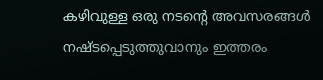കഴിവുള്ള ഒരു നടന്‍റെ അവസരങ്ങള്‍ നഷ്ടപ്പെടുത്തുവാനും ഇത്തരം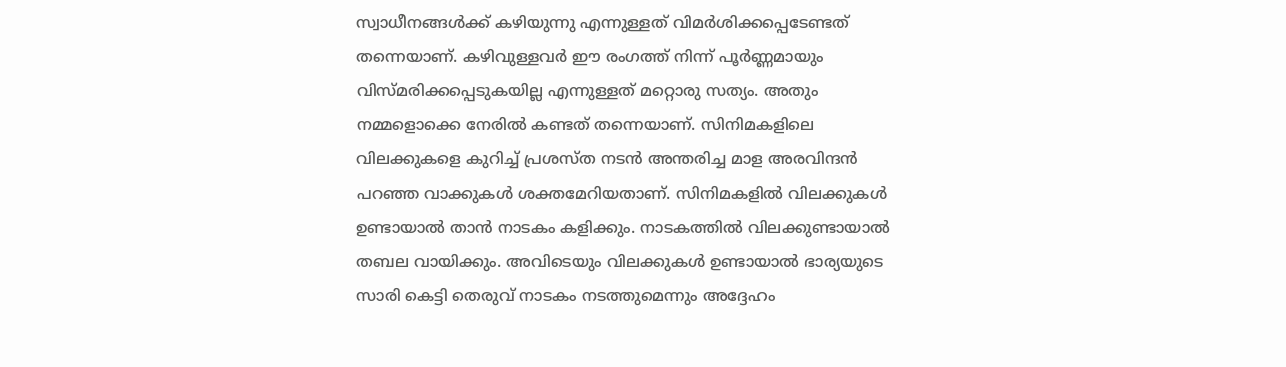സ്വാധീനങ്ങള്‍ക്ക് കഴിയുന്നു എന്നുള്ളത് വിമര്‍ശിക്കപ്പെടേണ്ടത് തന്നെയാണ്. കഴിവുള്ളവര്‍ ഈ രംഗത്ത് നിന്ന് പൂര്‍ണ്ണമായും വിസ്മരിക്കപ്പെടുകയില്ല എന്നുള്ളത് മറ്റൊരു സത്യം. അതും നമ്മളൊക്കെ നേരില്‍ കണ്ടത് തന്നെയാണ്. സിനിമകളിലെ വിലക്കുകളെ കുറിച്ച് പ്രശസ്ത നടന്‍ അന്തരിച്ച മാള അരവിന്ദന്‍ പറഞ്ഞ വാക്കുകള്‍ ശക്തമേറിയതാണ്. സിനിമകളില്‍ വിലക്കുകള്‍ ഉണ്ടായാല്‍ താന്‍ നാടകം കളിക്കും. നാടകത്തില്‍ വിലക്കുണ്ടായാല്‍ തബല വായിക്കും. അവിടെയും വിലക്കുകള്‍ ഉണ്ടായാല്‍ ഭാര്യയുടെ സാരി കെട്ടി തെരുവ് നാടകം നടത്തുമെന്നും അദ്ദേഹം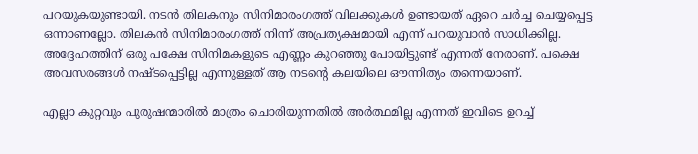പറയുകയുണ്ടായി. നടന്‍ തിലകനും സിനിമാരംഗത്ത് വിലക്കുകള്‍ ഉണ്ടായത് ഏറെ ചര്‍ച്ച ചെയ്യപ്പെട്ട ഒന്നാണല്ലോ. തിലകന്‍ സിനിമാരംഗത്ത് നിന്ന് അപ്രത്യക്ഷമായി എന്ന് പറയുവാന്‍ സാധിക്കില്ല. അദ്ദേഹത്തിന് ഒരു പക്ഷേ സിനിമകളുടെ എണ്ണം കുറഞ്ഞു പോയിട്ടുണ്ട് എന്നത് നേരാണ്. പക്ഷെ അവസരങ്ങള്‍ നഷ്ടപ്പെട്ടില്ല എന്നുള്ളത് ആ നടന്‍റെ കലയിലെ ഔന്നിത്യം തന്നെയാണ്.

എല്ലാ കുറ്റവും പുരുഷന്മാരില്‍ മാത്രം ചൊരിയുന്നതില്‍ അര്‍ത്ഥമില്ല എന്നത് ഇവിടെ ഉറച്ച്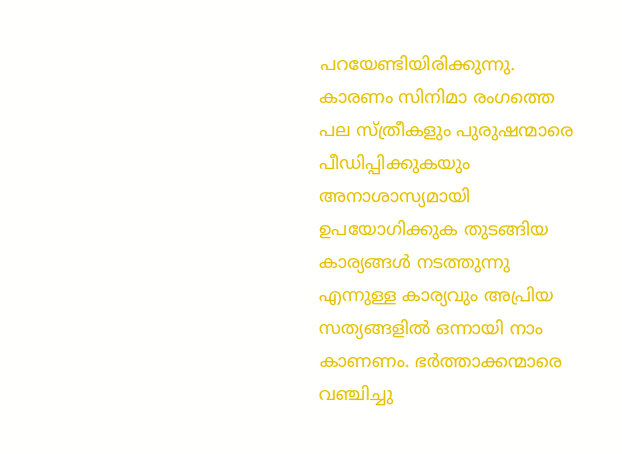പറയേണ്ടിയിരിക്കുന്നു. കാരണം സിനിമാ രംഗത്തെ പല സ്ത്രീകളും പുരുഷന്മാരെ പീഡിപ്പിക്കുകയും അനാശാസ്യമായി ഉപയോഗിക്കുക തുടങ്ങിയ കാര്യങ്ങള്‍ നടത്തുന്നു എന്നുള്ള കാര്യവും അപ്രിയ സത്യങ്ങളില്‍ ഒന്നായി നാം കാണണം. ഭര്‍ത്താക്കന്മാരെ വഞ്ചിച്ചു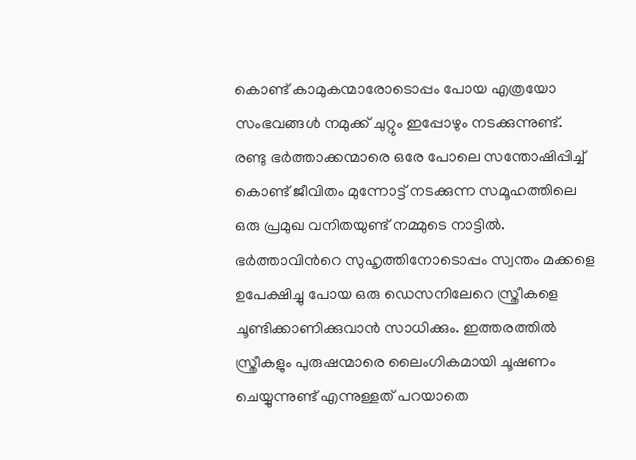കൊണ്ട് കാമുകന്മാരോടൊപ്പം പോയ എത്രയോ സംഭവങ്ങള്‍ നമുക്ക് ചുറ്റും ഇപ്പോഴും നടക്കുന്നുണ്ട്. രണ്ടു ഭര്‍ത്താക്കന്മാരെ ഒരേ പോലെ സന്തോഷിപ്പിച്ച് കൊണ്ട് ജീവിതം മുന്നോട്ട് നടക്കുന്ന സമൂഹത്തിലെ ഒരു പ്രമുഖ വനിതയുണ്ട് നമ്മുടെ നാട്ടില്‍. ഭര്‍ത്താവിന്‍റെ സുഹൃത്തിനോടൊപ്പം സ്വന്തം മക്കളെ ഉപേക്ഷിച്ചു പോയ ഒരു ഡെസനിലേറെ സ്ത്രീകളെ ചൂണ്ടിക്കാണിക്കുവാന്‍ സാധിക്കും. ഇത്തരത്തില്‍ സ്ത്രീകളും പുരുഷന്മാരെ ലൈംഗികമായി ചൂഷണം ചെയ്യുന്നുണ്ട് എന്നുള്ളത് പറയാതെ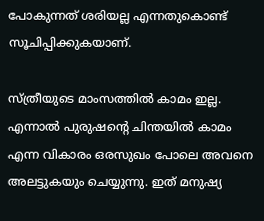പോകുന്നത് ശരിയല്ല എന്നതുകൊണ്ട് സൂചിപ്പിക്കുകയാണ്.

സ്ത്രീയുടെ മാംസത്തില്‍ കാമം ഇല്ല. എന്നാല്‍ പുരുഷന്‍റെ ചിന്തയില്‍ കാമം എന്ന വികാരം ഒരസുഖം പോലെ അവനെ അലട്ടുകയും ചെയ്യുന്നു. ഇത് മനുഷ്യ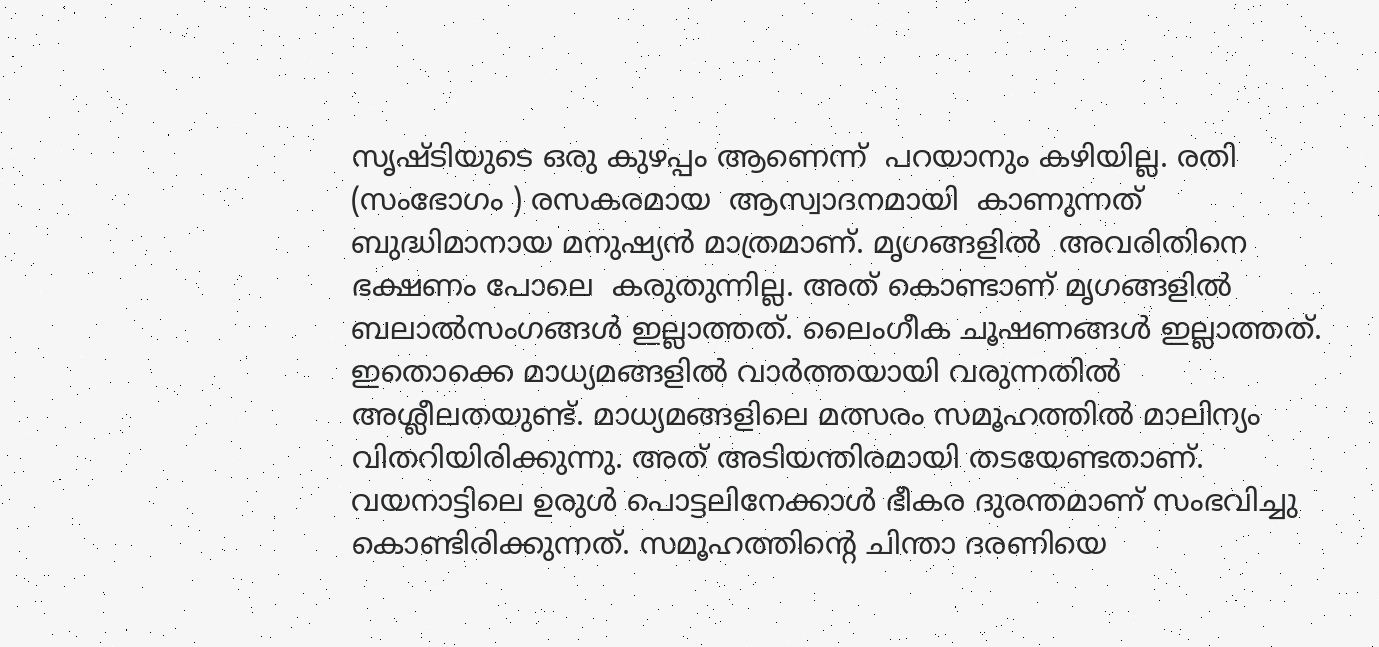സൃഷ്ടിയുടെ ഒരു കുഴപ്പം ആണെന്ന്  പറയാനും കഴിയില്ല. രതി (സംഭോഗം ) രസകരമായ  ആസ്വാദനമായി  കാണുന്നത്  ബുദ്ധിമാനായ മനുഷ്യന്‍ മാത്രമാണ്. മൃഗങ്ങളില്‍  അവരിതിനെ ഭക്ഷണം പോലെ  കരുതുന്നില്ല. അത് കൊണ്ടാണ് മൃഗങ്ങളില്‍ ബലാല്‍സംഗങ്ങള്‍ ഇല്ലാത്തത്. ലൈംഗീക ചൂഷണങ്ങള്‍ ഇല്ലാത്തത്. ഇതൊക്കെ മാധ്യമങ്ങളില്‍ വാര്‍ത്തയായി വരുന്നതില്‍ അശ്ലീലതയുണ്ട്. മാധ്യമങ്ങളിലെ മത്സരം സമൂഹത്തില്‍ മാലിന്യം വിതറിയിരിക്കുന്നു. അത് അടിയന്തിരമായി തടയേണ്ടതാണ്. വയനാട്ടിലെ ഉരുള്‍ പൊട്ടലിനേക്കാള്‍ ഭീകര ദുരന്തമാണ് സംഭവിച്ചു കൊണ്ടിരിക്കുന്നത്. സമൂഹത്തിന്‍റെ ചിന്താ ദരണിയെ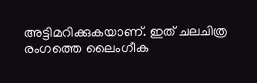അട്ടിമറിക്കുകയാണ്. ഇത് ചലചിത്ര രംഗത്തെ ലൈംഗീക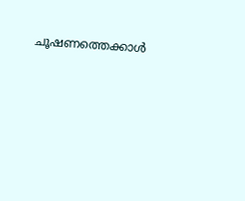ചൂഷണത്തെക്കാള്‍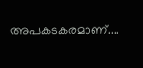അപകടകരമാണ്....